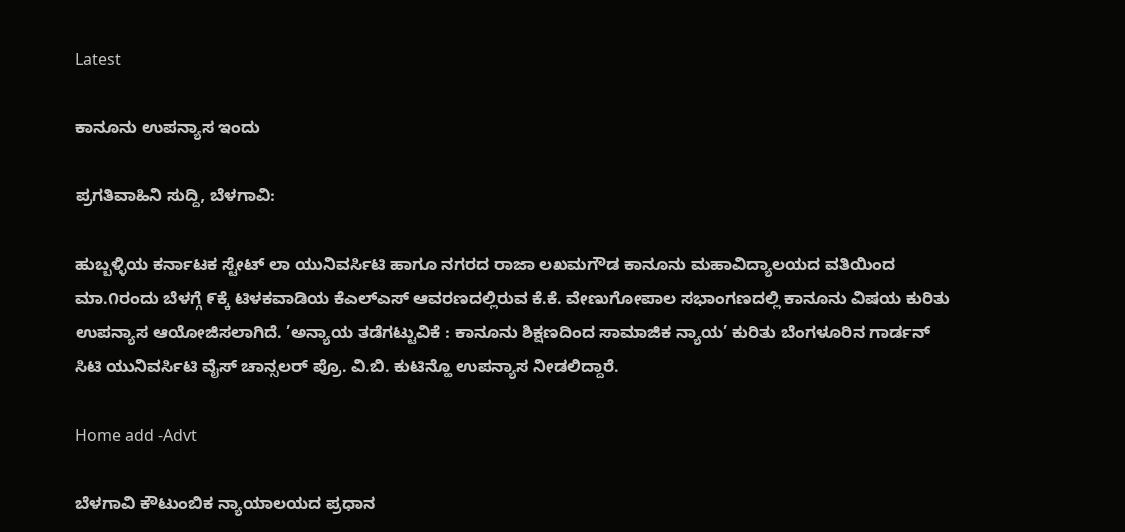Latest

ಕಾನೂನು ಉಪನ್ಯಾಸ ಇಂದು

ಪ್ರಗತಿವಾಹಿನಿ ಸುದ್ದಿ, ಬೆಳಗಾವಿ:

ಹುಬ್ಬಳ್ಳಿಯ ಕರ್ನಾಟಕ ಸ್ಟೇಟ್ ಲಾ ಯುನಿವರ್ಸಿಟಿ ಹಾಗೂ ನಗರದ ರಾಜಾ ಲಖಮಗೌಡ ಕಾನೂನು ಮಹಾವಿದ್ಯಾಲಯದ ವತಿಯಿಂದ ಮಾ.೧ರಂದು ಬೆಳಗ್ಗೆ ೯ಕ್ಕೆ ಟಿಳಕವಾಡಿಯ ಕೆಎಲ್‌ಎಸ್ ಆವರಣದಲ್ಲಿರುವ ಕೆ.ಕೆ. ವೇಣುಗೋಪಾಲ ಸಭಾಂಗಣದಲ್ಲಿ ಕಾನೂನು ವಿಷಯ ಕುರಿತು ಉಪನ್ಯಾಸ ಆಯೋಜಿಸಲಾಗಿದೆ. ’ಅನ್ಯಾಯ ತಡೆಗಟ್ಟುವಿಕೆ : ಕಾನೂನು ಶಿಕ್ಷಣದಿಂದ ಸಾಮಾಜಿಕ ನ್ಯಾಯ’ ಕುರಿತು ಬೆಂಗಳೂರಿನ ಗಾರ್ಡನ್ ಸಿಟಿ ಯುನಿವರ್ಸಿಟಿ ವೈಸ್ ಚಾನ್ಸಲರ್ ಪ್ರೊ. ವಿ.ಬಿ. ಕುಟಿನ್ಹೊ ಉಪನ್ಯಾಸ ನೀಡಲಿದ್ದಾರೆ.

Home add -Advt

ಬೆಳಗಾವಿ ಕೌಟುಂಬಿಕ ನ್ಯಾಯಾಲಯದ ಪ್ರಧಾನ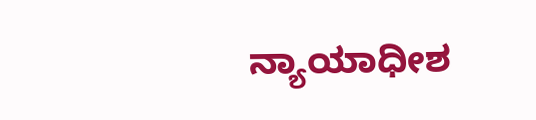ನ್ಯಾಯಾಧೀಶ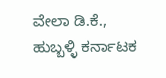ವೇಲಾ ಡಿ.ಕೆ., ಹುಬ್ಬಳ್ಳಿ ಕರ್ನಾಟಕ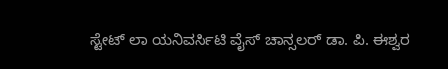ಸ್ಟೇಟ್ ಲಾ ಯನಿವರ್ಸಿಟಿ ವೈಸ್ ಚಾನ್ಸಲರ್ ಡಾ. ಪಿ. ಈಶ್ವರ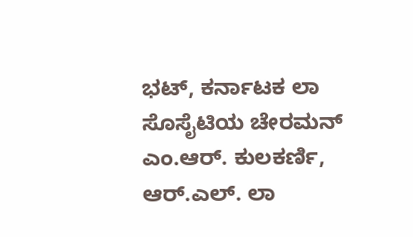ಭಟ್, ಕರ್ನಾಟಕ ಲಾ ಸೊಸೈಟಿಯ ಚೇರಮನ್ ಎಂ.ಆರ್. ಕುಲಕರ್ಣಿ, ಆರ್.ಎಲ್. ಲಾ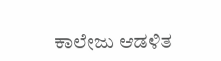ಕಾಲೇಜು ಆಡಳಿತ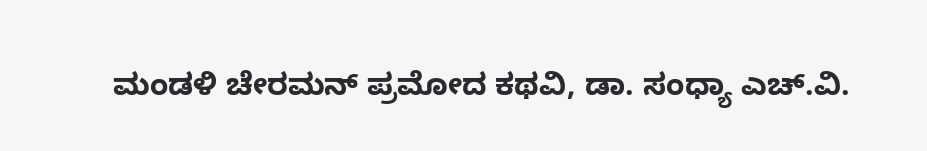ಮಂಡಳಿ ಚೇರಮನ್ ಪ್ರಮೋದ ಕಥವಿ, ಡಾ. ಸಂಧ್ಯಾ ಎಚ್.ವಿ.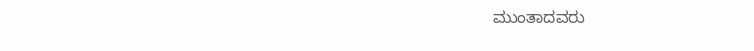ಮುಂತಾದವರು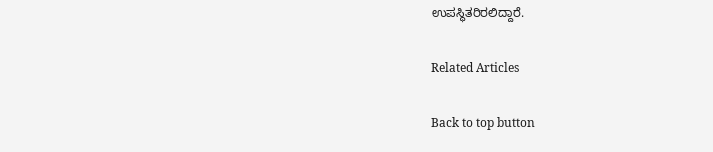ಉಪಸ್ಥಿತರಿರಲಿದ್ದಾರೆ.

Related Articles

Back to top button